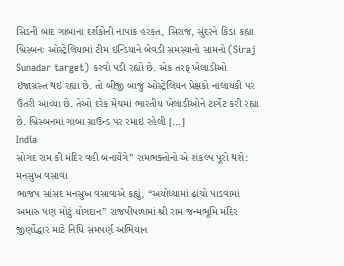સિડની બાદ ગાબાના દર્શકોની નાપાક હરકત, સિરાજ, સુંદરને કિડા કહ્યા બ્રિસ્બનઃ ઓસ્ટ્રેલિયામાં ટીમ ઇન્ડિયાને બેવડી સમસ્યાનો સામનો (Siraj Sunadar target) કરવો પડી રહ્યો છે. એક તરફ ખેલાડીઓ ઇજાગ્રસ્ત થઇ રહ્યા છે. તો બીજી બાજુ ઓસ્ટ્રેલિયન પ્રેક્ષકો નાલાયકી પર ઉતરી આવ્યા છે. તેઓ દરેક મેચમાં ભારતીય ખેલાડીઓને ટાર્ગેટ કરી રહ્યા છે. બ્રિસ્બનમાં ગાબા ગ્રાઉન્ડ પર રમાઇ રહેલી […]
India
સોગંદ રામ કી મંદિર વહી બનાયેંગે” રામભક્તોનો એ શંકલ્પ પૂરો થશે: મનસુખ વસાવા
ભાજપ સાંસદ મનસુખ વસાવાએ કહ્યું, “અયોધ્યામાં ઢાંચો પાડવામાં અમારુ પણ મોટું યોગદાન” રાજપીપળામાં શ્રી રામ જન્મભૂમિ મંદિર જીર્ણોદ્ધાર માટે નિધિ સમપર્ણ અભિયાન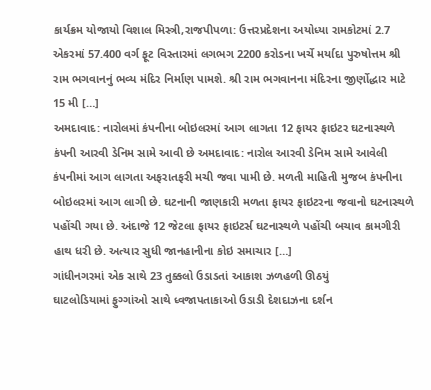કાર્યક્રમ યોજાયો વિશાલ મિસ્ત્રી,રાજપીપળા: ઉત્તરપ્રદેશના અયોધ્યા રામકોટમાં 2.7 એકરમાં 57.400 વર્ગ ફૂટ વિસ્તારમાં લગભગ 2200 કરોડના ખર્ચે મર્યાદા પુરુષોત્તમ શ્રી રામ ભગવાનનું ભવ્ય મંદિર નિર્માણ પામશે. શ્રી રામ ભગવાનના મંદિરના જીર્ણોદ્ધાર માટે 15 મી […]
અમદાવાદ: નારોલમાં કંપનીના બોઇલરમાં આગ લાગતા 12 ફાયર ફાઇટર ઘટનાસ્થળે
કંપની આરવી ડેનિમ સામે આવી છે અમદાવાદ: નારોલ આરવી ડેનિમ સામે આવેલી કંપનીમાં આગ લાગતા અફરાતફરી મચી જવા પામી છે. મળતી માહિતી મુજબ કંપનીના બોઇલરમાં આગ લાગી છે. ઘટનાની જાણકારી મળતા ફાયર ફાઇટરના જવાનો ઘટનાસ્થળે પહોંચી ગયા છે. અંદાજે 12 જેટલા ફાયર ફાઇટર્સ ઘટનાસ્થળે પહોંચી બચાવ કામગીરી હાથ ધરી છે. અત્યાર સુધી જાનહાનીના કોઇ સમાચાર […]
ગાંધીનગરમાં એક સાથે 23 તુક્કલો ઉડાડતાં આકાશ ઝળહળી ઊઠયું
ઘાટલોડિયામાં ફુગ્ગાંઓ સાથે ધ્વજાપતાકાઓ ઉડાડી દેશદાઝના દર્શન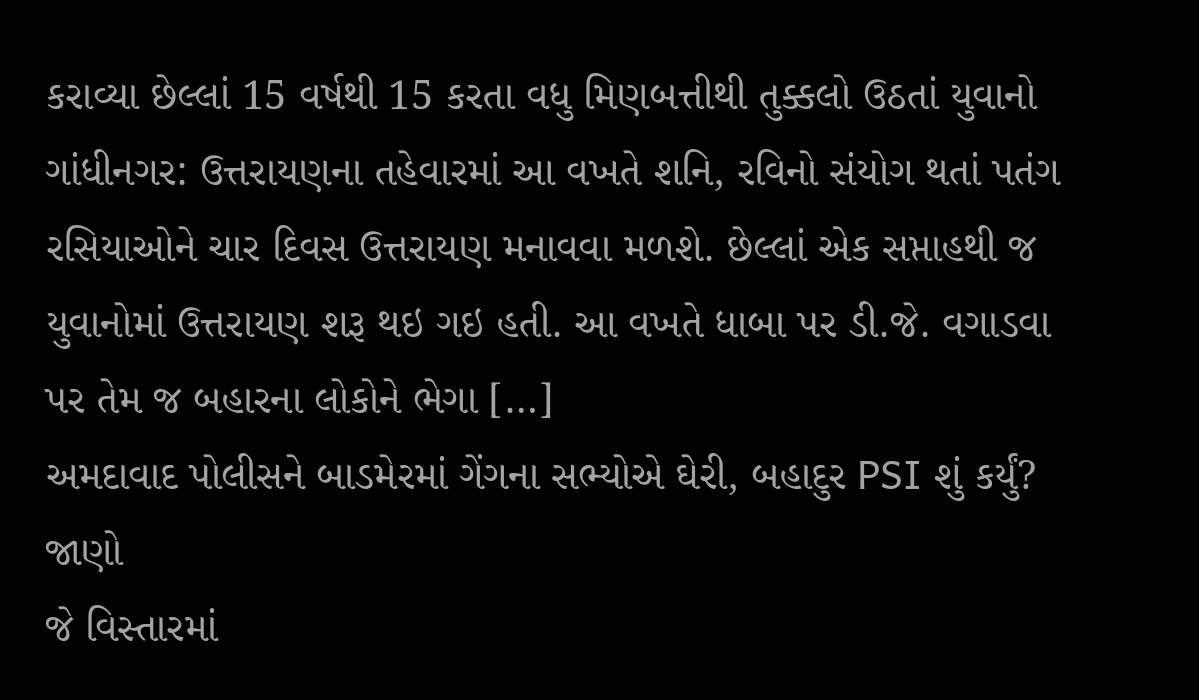કરાવ્યા છેલ્લાં 15 વર્ષથી 15 કરતા વધુ મિણબત્તીથી તુક્કલો ઉઠતાં યુવાનો ગાંધીનગર: ઉત્તરાયણના તહેવારમાં આ વખતે શનિ, રવિનો સંયોગ થતાં પતંગ રસિયાઓને ચાર દિવસ ઉત્તરાયણ મનાવવા મળશે. છેલ્લાં એક સપ્તાહથી જ યુવાનોમાં ઉત્તરાયણ શરૂ થઇ ગઇ હતી. આ વખતે ધાબા પર ડી.જે. વગાડવા પર તેમ જ બહારના લોકોને ભેગા […]
અમદાવાદ પોલીસને બાડમેરમાં ગેંગના સભ્યોએ ઘેરી, બહાદુર PSI શું કર્યું? જાણો
જે વિસ્તારમાં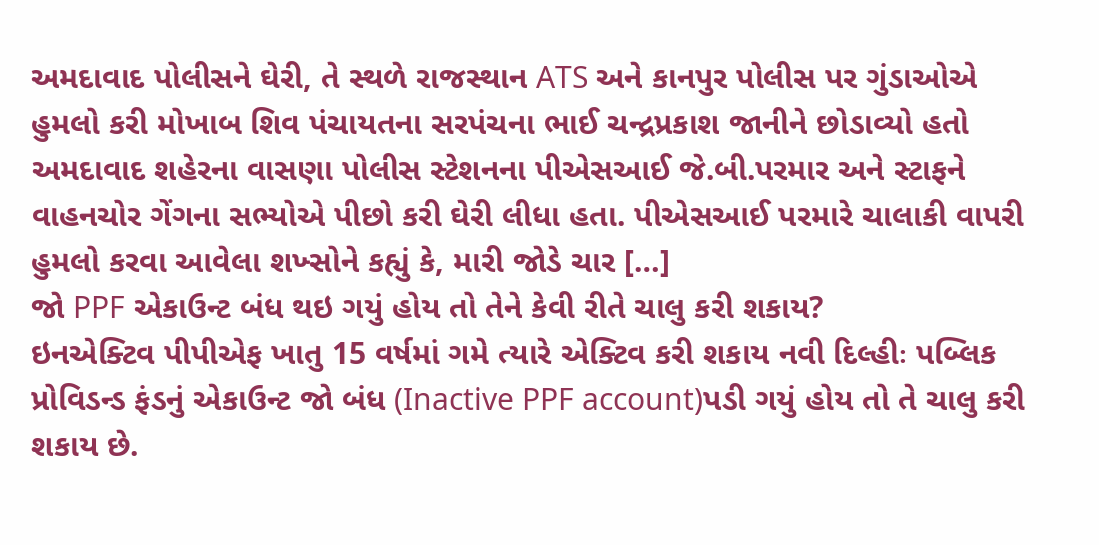અમદાવાદ પોલીસને ઘેરી, તે સ્થળે રાજસ્થાન ATS અને કાનપુર પોલીસ પર ગુંડાઓએ હુમલો કરી મોખાબ શિવ પંચાયતના સરપંચના ભાઈ ચન્દ્રપ્રકાશ જાનીને છોડાવ્યો હતો અમદાવાદ શહેરના વાસણા પોલીસ સ્ટેશનના પીએસઆઈ જે.બી.પરમાર અને સ્ટાફને વાહનચોર ગેંગના સભ્યોએ પીછો કરી ઘેરી લીધા હતા. પીએસઆઈ પરમારે ચાલાકી વાપરી હુમલો કરવા આવેલા શખ્સોને કહ્યું કે, મારી જોડે ચાર […]
જો PPF એકાઉન્ટ બંધ થઇ ગયું હોય તો તેને કેવી રીતે ચાલુ કરી શકાય?
ઇનએક્ટિવ પીપીએફ ખાતુ 15 વર્ષમાં ગમે ત્યારે એક્ટિવ કરી શકાય નવી દિલ્હીઃ પબ્લિક પ્રોવિડન્ડ ફંડનું એકાઉન્ટ જો બંધ (Inactive PPF account)પડી ગયું હોય તો તે ચાલુ કરી શકાય છે.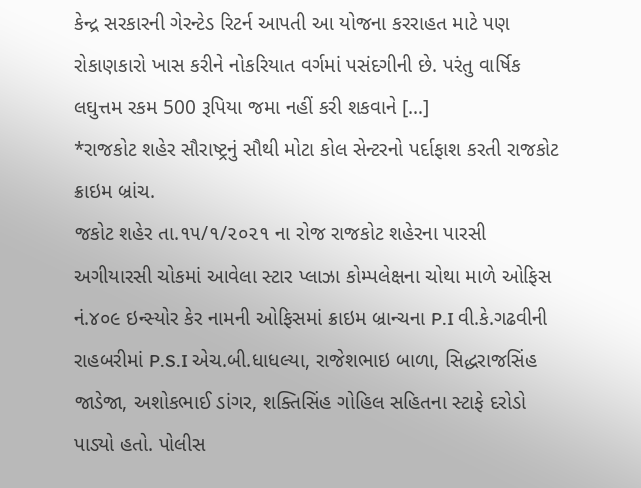કેન્દ્ર સરકારની ગેરન્ટેડ રિટર્ન આપતી આ યોજના કરરાહત માટે પણ રોકાણકારો ખાસ કરીને નોકરિયાત વર્ગમાં પસંદગીની છે. પરંતુ વાર્ષિક લઘુત્તમ રકમ 500 રૂપિયા જમા નહીં કરી શકવાને […]
*રાજકોટ શહેર સૌરાષ્ટ્રનું સૌથી મોટા કોલ સેન્ટરનો પર્દાફાશ કરતી રાજકોટ ક્રાઇમ બ્રાંચ.
જકોટ શહેર તા.૧૫/૧/૨૦૨૧ ના રોજ રાજકોટ શહેરના પારસી અગીયારસી ચોકમાં આવેલા સ્ટાર પ્લાઝા કોમ્પલેક્ષના ચોથા માળે ઓફિસ નં.૪૦૯ ઇન્સ્યોર કેર નામની ઓફિસમાં ક્રાઇમ બ્રાન્ચના P.I વી.કે.ગઢવીની રાહબરીમાં P.S.I એચ.બી.ધાધલ્યા, રાજેશભાઇ બાળા, સિદ્ધરાજસિંહ જાડેજા, અશોકભાઈ ડાંગર, શક્તિસિંહ ગોહિલ સહિતના સ્ટાફે દરોડો પાડ્યો હતો. પોલીસ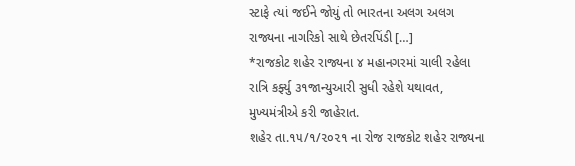સ્ટાફે ત્યાં જઈને જોયું તો ભારતના અલગ અલગ રાજ્યના નાગરિકો સાથે છેતરપિંડી […]
*રાજકોટ શહેર રાજ્યના ૪ મહાનગરમાં ચાલી રહેલા રાત્રિ કર્ફ્યુ ૩૧જાન્યુઆરી સુધી રહેશે યથાવત, મુખ્યમંત્રીએ કરી જાહેરાત.
શહેર તા.૧૫/૧/૨૦૨૧ ના રોજ રાજકોટ શહેર રાજ્યના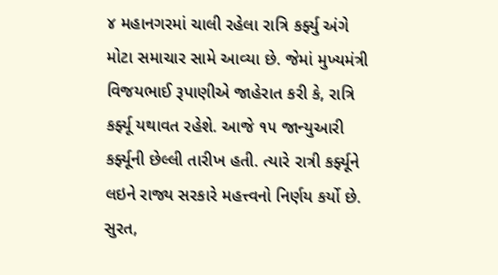૪ મહાનગરમાં ચાલી રહેલા રાત્રિ કર્ફ્યુ અંગે મોટા સમાચાર સામે આવ્યા છે. જેમાં મુખ્યમંત્રી વિજયભાઈ રૂપાણીએ જાહેરાત કરી કે, રાત્રિ કર્ફ્યૂ યથાવત રહેશે. આજે ૧૫ જાન્યુઆરી કર્ફ્યૂની છેલ્લી તારીખ હતી. ત્યારે રાત્રી કર્ફ્યૂને લઇને રાજ્ય સરકારે મહત્ત્વનો નિર્ણય કર્યો છે. સુરત,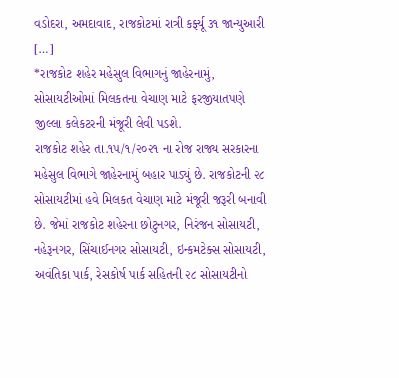વડોદરા, અમદાવાદ, રાજકોટમાં રાત્રી કર્ફ્યૂ ૩૧ જાન્યુઆરી […]
*રાજકોટ શહેર મહેસુલ વિભાગનું જાહેરનામું, સોસાયટીઓમાં મિલકતના વેચાણ માટે ફરજીયાતપણે જીલ્લા કલેકટરની મંજૂરી લેવી પડશે.
રાજકોટ શહેર તા.૧૫/૧/૨૦૨૧ ના રોજ રાજ્ય સરકારના મહેસુલ વિભાગે જાહેરનામું બહાર પાડ્યું છે. રાજકોટની ૨૮ સોસાયટીમાં હવે મિલકત વેચાણ માટે મંજૂરી જરૂરી બનાવી છે. જેમાં રાજકોટ શહેરના છોટુનગર, નિરંજન સોસાયટી, નહેરૂનગર, સિંચાઈનગર સોસાયટી, ઇન્કમટેક્સ સોસાયટી, અવંતિકા પાર્ક, રેસકોર્ષ પાર્ક સહિતની ૨૮ સોસાયટીનો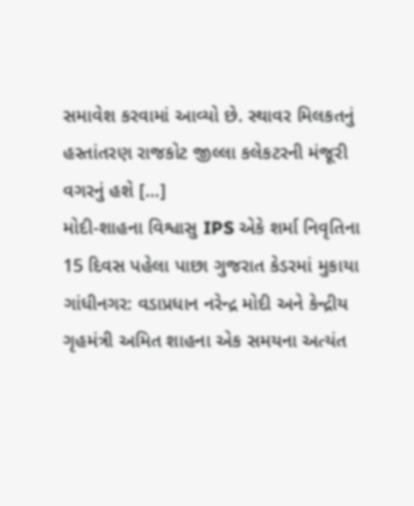સમાવેશ કરવામાં આવ્યો છે. સ્થાવર મિલકતનું હસ્તાંતરણ રાજકોટ જીલ્લા કલેકટરની મંજૂરી વગરનું હશે […]
મોદી-શાહના વિશ્વાસુ IPS એકે શર્મા નિવૃતિના 15 દિવસ પહેલા પાછા ગુજરાત કેડરમાં મુકાયા
ગાંધીનગર: વડાપ્રધાન નરેન્દ્ર મોદી અને કેન્દ્રીય ગૃહમંત્રી અમિત શાહના એક સમયના અત્યંત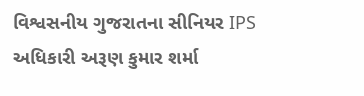વિશ્વસનીય ગુજરાતના સીનિયર IPS અધિકારી અરૂણ કુમાર શર્મા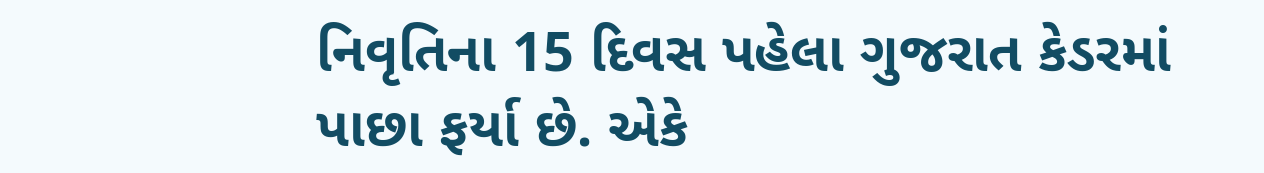નિવૃતિના 15 દિવસ પહેલા ગુજરાત કેડરમાં પાછા ફર્યા છે. એકે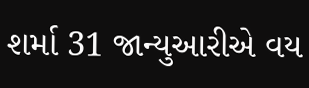શર્મા 31 જાન્યુઆરીએ વય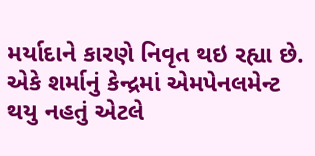મર્યાદાને કારણે નિવૃત થઇ રહ્યા છે. એકે શર્માનું કેન્દ્રમાં એમપેનલમેન્ટ થયુ નહતું એટલે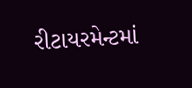રીટાયરમેન્ટમાં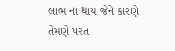લાભ ના થાય જેને કારણે તેમણે પરત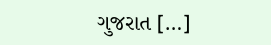ગુજરાત […]